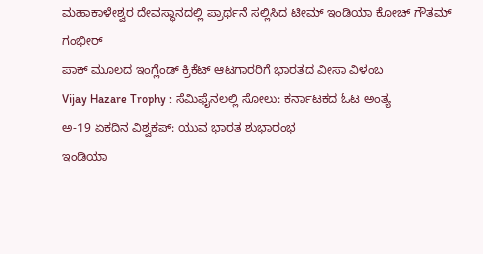ಮಹಾಕಾಳೇಶ್ವರ ದೇವಸ್ಥಾನದಲ್ಲಿ ಪ್ರಾರ್ಥನೆ ಸಲ್ಲಿಸಿದ ಟೀಮ್ ಇಂಡಿಯಾ ಕೋಚ್ ಗೌತಮ್ ಗಂಭೀರ್
ಪಾಕ್ ಮೂಲದ ಇಂಗ್ಲೆಂಡ್ ಕ್ರಿಕೆಟ್ ಆಟಗಾರರಿಗೆ ಭಾರತದ ವೀಸಾ ವಿಳಂಬ
Vijay Hazare Trophy : ಸೆಮಿಫೈನಲಲ್ಲಿ ಸೋಲು: ಕರ್ನಾಟಕದ ಓಟ ಅಂತ್ಯ
ಅ-19 ಏಕದಿನ ವಿಶ್ವಕಪ್: ಯುವ ಭಾರತ ಶುಭಾರಂಭ
ಇಂಡಿಯಾ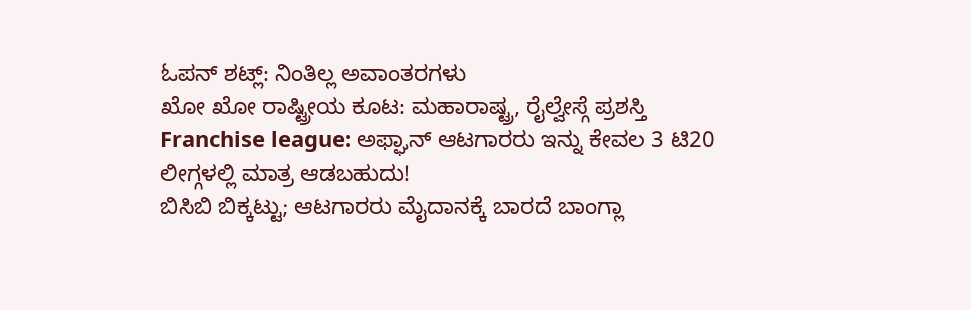ಓಪನ್ ಶಟ್ಲ್: ನಿಂತಿಲ್ಲ ಅವಾಂತರಗಳು
ಖೋ ಖೋ ರಾಷ್ಟ್ರೀಯ ಕೂಟ: ಮಹಾರಾಷ್ಟ್ರ, ರೈಲ್ವೇಸ್ಗೆ ಪ್ರಶಸ್ತಿ
Franchise league: ಅಫ್ಘಾನ್ ಆಟಗಾರರು ಇನ್ನು ಕೇವಲ 3 ಟಿ20 ಲೀಗ್ಗಳಲ್ಲಿ ಮಾತ್ರ ಆಡಬಹುದು!
ಬಿಸಿಬಿ ಬಿಕ್ಕಟ್ಟು; ಆಟಗಾರರು ಮೈದಾನಕ್ಕೆ ಬಾರದೆ ಬಾಂಗ್ಲಾ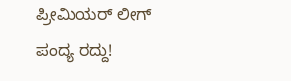ಪ್ರೀಮಿಯರ್ ಲೀಗ್ ಪಂದ್ಯ ರದ್ದು!